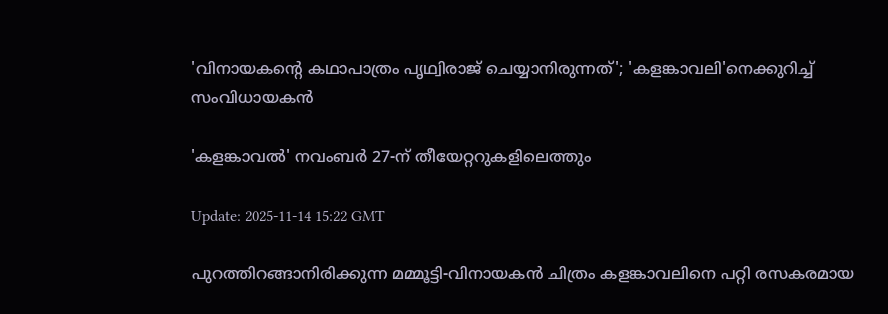'വിനായകൻ്റെ കഥാപാത്രം പൃഥ്വിരാജ് ചെയ്യാനിരുന്നത്'; 'കളങ്കാവലി'നെക്കുറിച്ച് സംവിധായകന്‍

'കളങ്കാവല്‍' നവംബര്‍ 27-ന് തീയേറ്ററുകളിലെത്തും

Update: 2025-11-14 15:22 GMT

പുറത്തിറങ്ങാനിരിക്കുന്ന മമ്മൂട്ടി-വിനായകൻ ചിത്രം കളങ്കാവലിനെ പറ്റി രസകരമായ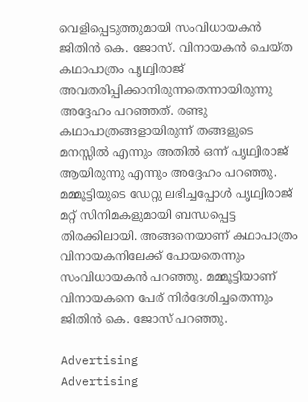വെളിപ്പെടുത്തുമായി സംവിധായകൻ ജിതിന്‍ കെ. ജോസ്. വിനായകൻ ചെയ്ത കഥാപാത്രം പൃഥ്വിരാജ് അവതരിപ്പിക്കാനിരുന്നതെന്നായിരുന്നു അദ്ദേഹം പറഞ്ഞത്. രണ്ടു കഥാപാത്രങ്ങളായിരുന്ന് തങ്ങളുടെ മനസ്സിൽ എന്നും അതിൽ ഒന്ന് പൃഥ്വിരാജ് ആയിരുന്നു എന്നും അദ്ദേഹം പറഞ്ഞു. മമ്മൂട്ടിയുടെ ഡേറ്റു ലഭിച്ചപ്പോള്‍ പൃഥ്വിരാജ് മറ്റ് സിനിമകളുമായി ബന്ധപ്പെട്ട തിരക്കിലായി. അങ്ങനെയാണ് കഥാപാത്രം വിനായകനിലേക്ക് പോയതെന്നും സംവിധായകന്‍ പറഞ്ഞു. മമ്മൂട്ടിയാണ് വിനായകനെ പേര് നിര്‍ദേശിച്ചതെന്നും ജിതിന്‍ കെ. ജോസ് പറഞ്ഞു.

Advertising
Advertising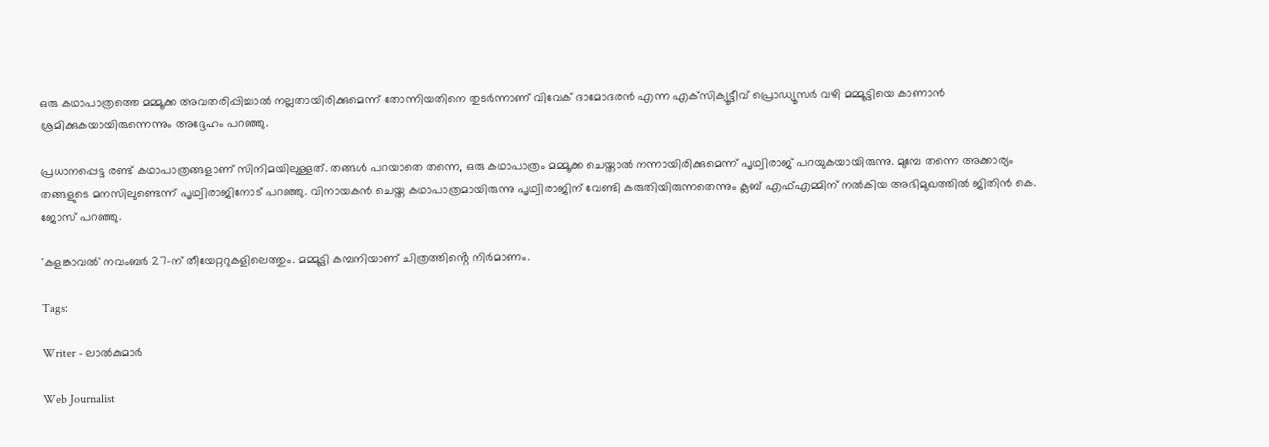ഒരു കഥാപാത്രത്തെ മമ്മൂക്ക അവതരിപ്പിച്ചാല്‍ നല്ലതായിരിക്കുമെന്ന് തോന്നിയതിനെ തുടർന്നാണ് വിവേക് ദാമോദരന്‍ എന്ന എക്‌സിക്യൂട്ടീവ് പ്രൊഡ്യൂസര്‍ വഴി മമ്മൂട്ടിയെ കാണാൻ ശ്രമിക്കുകയായിരുന്നെന്നും അദ്ദേഹം പറഞ്ഞു.

പ്രധാനപ്പെട്ട രണ്ട് കഥാപാത്രങ്ങളാണ് സിനിമയിലുള്ളത്. തങ്ങള്‍ പറയാതെ തന്നെ, ഒരു കഥാപാത്രം മമ്മൂക്ക ചെയ്താല്‍ നന്നായിരിക്കുമെന്ന്‌ പൃഥ്വിരാജ് പറയുകയായിരുന്നു. മുമ്പേ തന്നെ അക്കാര്യം തങ്ങളുടെ മനസിലുണ്ടെന്ന് പൃഥ്വിരാജിനോട് പറഞ്ഞു. വിനായകന്‍ ചെയ്ത കഥാപാത്രമായിരുന്നു പൃഥ്വിരാജിന് വേണ്ടി കരുതിയിരുന്നതെന്നും ക്ലബ് എഫ്എമ്മിന് നല്‍കിയ അഭിമുഖത്തില്‍ ജിതിന്‍ കെ. ജോസ് പറഞ്ഞു.

'കളങ്കാവല്‍' നവംബര്‍ 27-ന് തീയേറ്ററുകളിലെത്തും. മമ്മൂട്ടി കമ്പനിയാണ് ചിത്രത്തിൻ്റെ നിര്‍മാണം.

Tags:

Writer - ലാൽകുമാർ

Web Journalist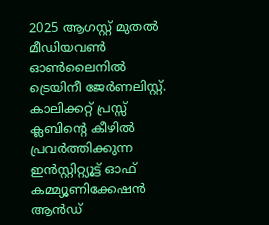2025 ആഗസ്റ്റ് മുതൽ മീഡിയവൺ ഓൺലൈനിൽ ട്രെയിനീ ജേർണലിസ്റ്റ്. കാലിക്കറ്റ് പ്രസ്സ് ക്ലബിന്റെ കീഴില്‍ പ്രവര്‍ത്തിക്കുന്ന ഇന്‍സ്റ്റിറ്റ്യൂട്ട് ഓഫ് കമ്മ്യൂണിക്കേഷന്‍ ആന്‍ഡ്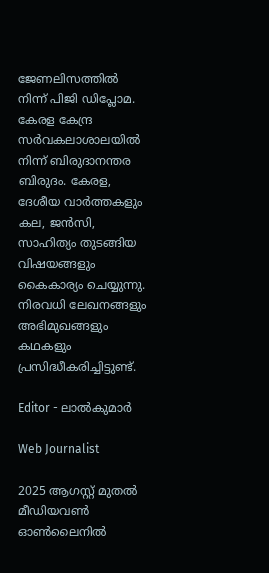ജേണലിസത്തിൽ നിന്ന് പിജി ഡിപ്ലോമ. കേരള കേന്ദ്ര സർവകലാശാലയിൽ നിന്ന് ബിരുദാനന്തര ബിരുദം. കേരള, ദേശീയ വാർത്തകളും കല, ജൻസി, സാഹിത്യം തുടങ്ങിയ വിഷയങ്ങളും കൈകാര്യം ചെയ്യുന്നു. നിരവധി ലേഖനങ്ങളും അഭിമുഖങ്ങളും കഥകളും പ്രസിദ്ധീകരിച്ചിട്ടുണ്ട്.

Editor - ലാൽകുമാർ

Web Journalist

2025 ആഗസ്റ്റ് മുതൽ മീഡിയവൺ ഓൺലൈനിൽ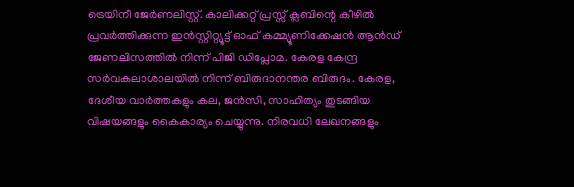ട്രെയിനീ ജേർണലിസ്റ്റ്. കാലിക്കറ്റ് പ്രസ്സ് ക്ലബിന്റെ കീഴില്‍ പ്രവര്‍ത്തിക്കുന്ന ഇന്‍സ്റ്റിറ്റ്യൂട്ട് ഓഫ് കമ്മ്യൂണിക്കേഷന്‍ ആന്‍ഡ് ജേണലിസത്തിൽ നിന്ന് പിജി ഡിപ്ലോമ. കേരള കേന്ദ്ര സർവകലാശാലയിൽ നിന്ന് ബിരുദാനന്തര ബിരുദം. കേരള, ദേശീയ വാർത്തകളും കല, ജൻസി, സാഹിത്യം തുടങ്ങിയ വിഷയങ്ങളും കൈകാര്യം ചെയ്യുന്നു. നിരവധി ലേഖനങ്ങളും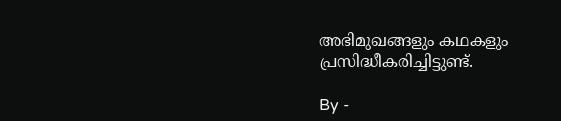അഭിമുഖങ്ങളും കഥകളും പ്രസിദ്ധീകരിച്ചിട്ടുണ്ട്.

By -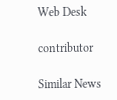Web Desk

contributor

Similar News